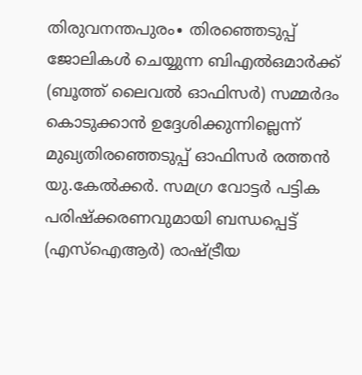തിരുവനന്തപുരം∙ തിരഞ്ഞെടുപ്പ് ജോലികൾ ചെയ്യുന്ന ബിഎൽഒമാർക്ക് (ബൂത്ത് ലൈവൽ ഓഫിസർ) സമ്മർദം കൊടുക്കാൻ ഉദ്ദേശിക്കുന്നില്ലെന്ന് മുഖ്യതിരഞ്ഞെടുപ്പ് ഓഫിസർ രത്തൻ യു.കേൽക്കർ. സമഗ്ര വോട്ടർ പട്ടിക പരിഷ്ക്കരണവുമായി ബന്ധപ്പെട്ട് (എസ്ഐആർ) രാഷ്ട്രീയ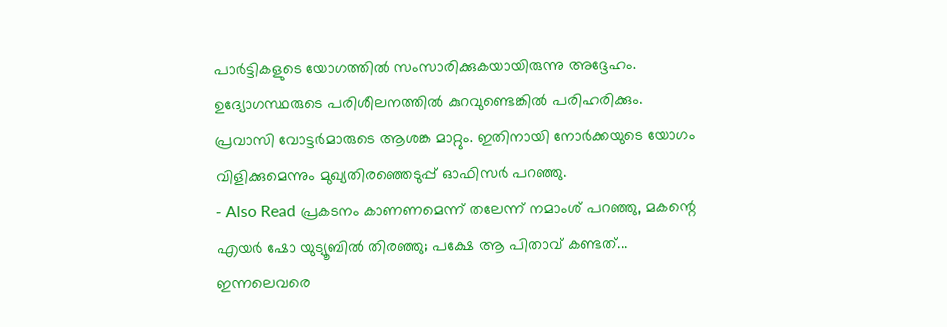പാർട്ടികളുടെ യോഗത്തിൽ സംസാരിക്കുകയായിരുന്നു അദ്ദേഹം. ഉദ്യോഗസ്ഥരുടെ പരിശീലനത്തിൽ കുറവുണ്ടെങ്കിൽ പരിഹരിക്കും. പ്രവാസി വോട്ടർമാരുടെ ആശങ്ക മാറ്റും. ഇതിനായി നോർക്കയുടെ യോഗം വിളിക്കുമെന്നും മുഖ്യതിരഞ്ഞെടുപ്പ് ഓഫിസർ പറഞ്ഞു.
- Also Read പ്രകടനം കാണണമെന്ന് തലേന്ന് നമാംശ് പറഞ്ഞു, മകന്റെ എയർ ഷോ യുട്യൂബിൽ തിരഞ്ഞു; പക്ഷേ ആ പിതാവ് കണ്ടത്...
ഇന്നലെവരെ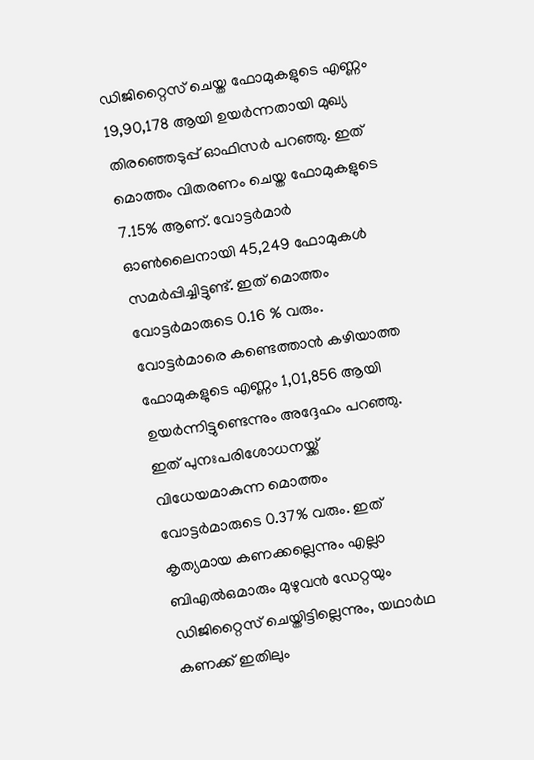ഡിജിറ്റൈസ് ചെയ്ത ഫോമുകളുടെ എണ്ണം 19,90,178 ആയി ഉയർന്നതായി മുഖ്യ തിരഞ്ഞെടുപ്പ് ഓഫിസർ പറഞ്ഞു. ഇത് മൊത്തം വിതരണം ചെയ്ത ഫോമുകളുടെ 7.15% ആണ്. വോട്ടർമാർ ഓൺലൈനായി 45,249 ഫോമുകൾ സമർപ്പിച്ചിട്ടുണ്ട്. ഇത് മൊത്തം വോട്ടർമാരുടെ 0.16 % വരും. വോട്ടർമാരെ കണ്ടെത്താൻ കഴിയാത്ത ഫോമുകളുടെ എണ്ണം 1,01,856 ആയി ഉയർന്നിട്ടുണ്ടെന്നും അദ്ദേഹം പറഞ്ഞു. ഇത് പുനഃപരിശോധനയ്ക്ക് വിധേയമാകുന്ന മൊത്തം വോട്ടർമാരുടെ 0.37% വരും. ഇത് കൃത്യമായ കണക്കല്ലെന്നും എല്ലാ ബിഎൽഒമാരും മുഴുവൻ ഡേറ്റയും ഡിജിറ്റൈസ് ചെയ്തിട്ടില്ലെന്നും, യഥാർഥ കണക്ക് ഇതിലും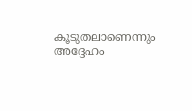കൂടുതലാണെന്നും അദ്ദേഹം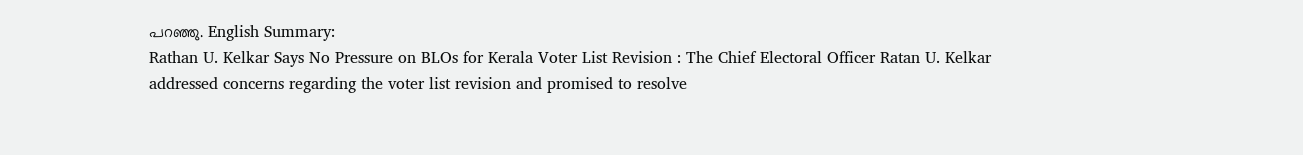പറഞ്ഞു. English Summary:
Rathan U. Kelkar Says No Pressure on BLOs for Kerala Voter List Revision : The Chief Electoral Officer Ratan U. Kelkar addressed concerns regarding the voter list revision and promised to resolve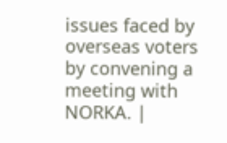issues faced by overseas voters by convening a meeting with NORKA. |